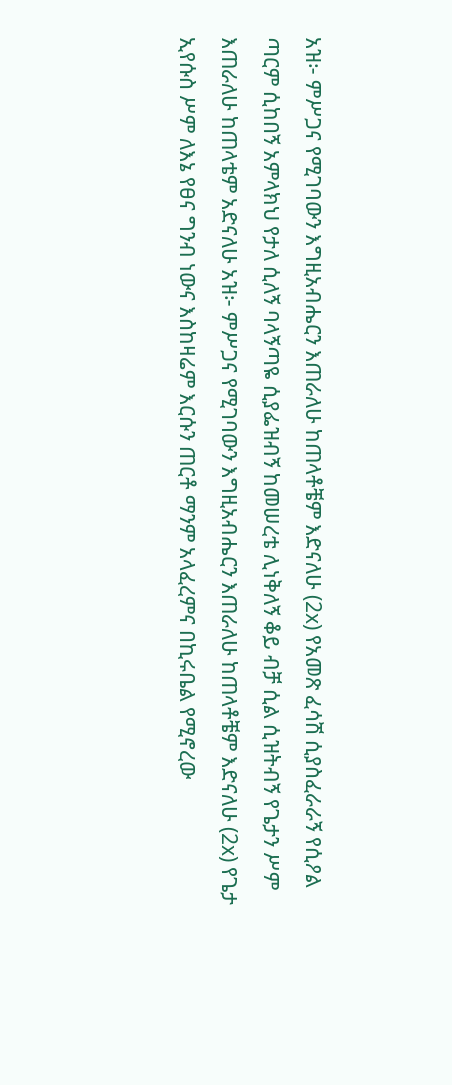አዝ፦ ምሥጋና የሚገባውን እግዚአብሔርን እጠራለሁ ከጠላቶቼም እድናለሁ (2x) የአመጽ ፈሳሽ ሲያስፈራራኝ የሲዖል ጣርም ሲከበኝ አምላክህ የታለ ሲለኝ ባላኝጣዬ ሲያፌዝብኝ ከመሠረቴ ሊነቅለኝ ቆይ ብቻ ሲል ሲዝትብኝ የጌታን ሥም እጠራለሁ ከጠላቴም አድናለሁ አዝ፦ ምሥጋና የሚገባውን እግዚአብሔርን እጠራለሁ ከጠላቶቼም እድናለሁ (2x) የጌታ ኢየሱስ ሥም ለእኔ የፀና ግንብ ነውና እስከዛሬም እርሱን ጠርቶ ማንም አላፈረምና በኪሩቤል የሚኖረው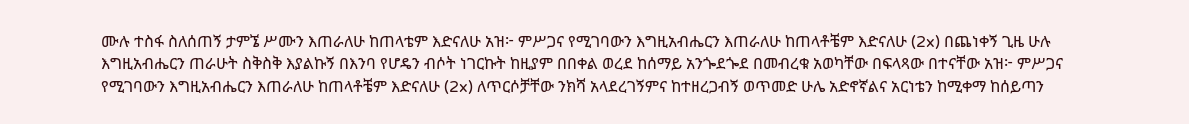ሙሉ ተስፋ ስለሰጠኝ ታምኜ ሥሙን እጠራለሁ ከጠላቴም እድናለሁ አዝ፦ ምሥጋና የሚገባውን እግዚአብሔርን እጠራለሁ ከጠላቶቼም እድናለሁ (2x) በጨነቀኝ ጊዜ ሁሉ እግዚአብሔርን ጠራሁት ስቅስቅ እያልኩኝ በእንባ የሆዴን ብሶት ነገርኩት ከዚያም በበቀል ወረደ ከሰማይ አንጐደጐደ በመብረቁ አወካቸው በፍላጻው በተናቸው አዝ፦ ምሥጋና የሚገባውን እግዚአብሔርን እጠራለሁ ከጠላቶቼም እድናለሁ (2x) ለጥርሶቻቸው ንክሻ አላደረገኝምና ከተዘረጋብኝ ወጥመድ ሁሌ አድኖኛልና አርነቴን ከሚቀማ ከሰይጣን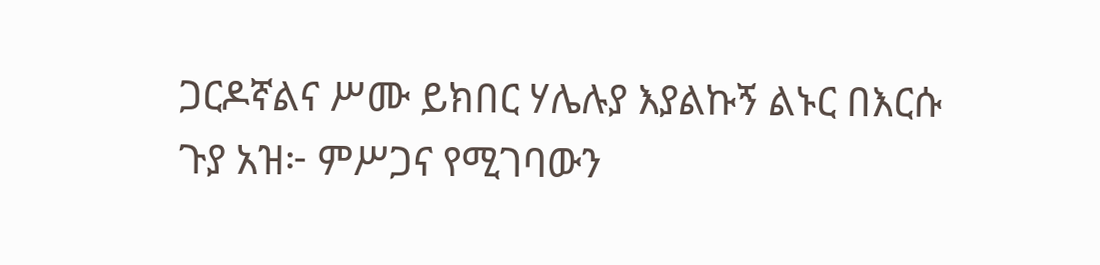ጋርዶኛልና ሥሙ ይክበር ሃሌሉያ እያልኩኝ ልኑር በእርሱ ጉያ አዝ፦ ምሥጋና የሚገባውን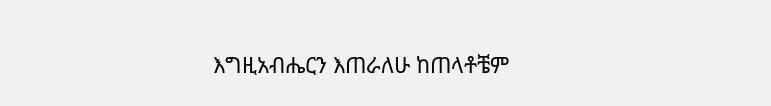እግዚአብሔርን እጠራለሁ ከጠላቶቼም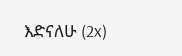እድናለሁ (2x)